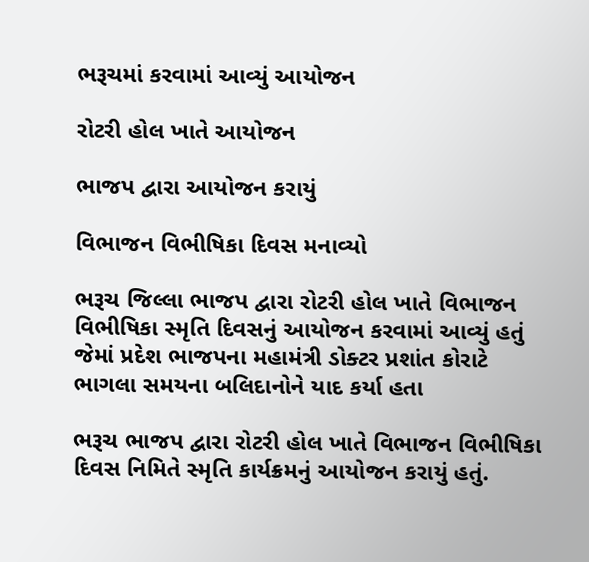ભરૂચમાં કરવામાં આવ્યું આયોજન

રોટરી હોલ ખાતે આયોજન

ભાજપ દ્વારા આયોજન કરાયું

વિભાજન વિભીષિકા દિવસ મનાવ્યો

ભરૂચ જિલ્લા ભાજપ દ્વારા રોટરી હોલ ખાતે વિભાજન વિભીષિકા સ્મૃતિ દિવસનું આયોજન કરવામાં આવ્યું હતું જેમાં પ્રદેશ ભાજપના મહામંત્રી ડોક્ટર પ્રશાંત કોરાટે ભાગલા સમયના બલિદાનોને યાદ કર્યા હતા

ભરૂચ ભાજપ દ્વારા રોટરી હોલ ખાતે વિભાજન વિભીષિકા દિવસ નિમિતે સ્મૃતિ કાર્યક્રમનું આયોજન કરાયું હતું.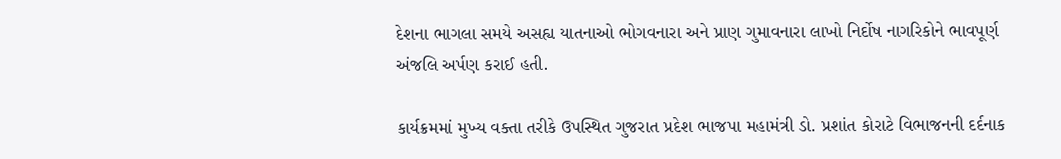દેશના ભાગલા સમયે અસહ્ય યાતનાઓ ભોગવનારા અને પ્રાણ ગુમાવનારા લાખો નિર્દોષ નાગરિકોને ભાવપૂર્ણ અંજલિ અર્પણ કરાઈ હતી.

કાર્યક્રમમાં મુખ્ય વક્તા તરીકે ઉપસ્થિત ગુજરાત પ્રદેશ ભાજપા મહામંત્રી ડો. પ્રશાંત કોરાટે વિભાજનની દર્દનાક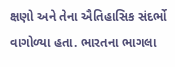ક્ષણો અને તેના ઐતિહાસિક સંદર્ભો વાગોળ્યા હતા. ભારતના ભાગલા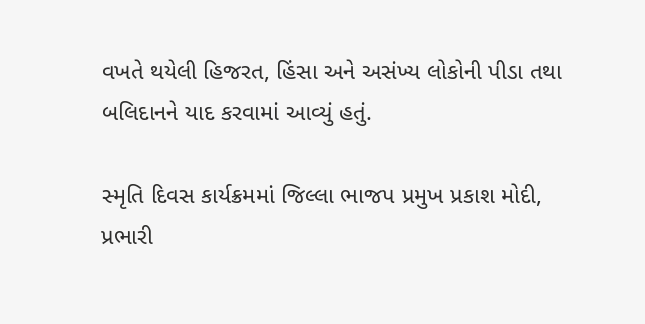વખતે થયેલી હિજરત, હિંસા અને અસંખ્ય લોકોની પીડા તથા બલિદાનને યાદ કરવામાં આવ્યું હતું.

સ્મૃતિ દિવસ કાર્યક્રમમાં જિલ્લા ભાજપ પ્રમુખ પ્રકાશ મોદી, પ્રભારી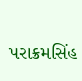પરાક્રમસિંહ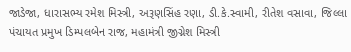જાડેજા, ધારાસભ્ય રમેશ મિસ્ત્રી, અરૂણસિંહ રણા, ડી.કે.સ્વામી, રીતેશ વસાવા, જિલ્લા પંચાયત પ્રમુખ ડિમ્પલબેન રાજ, મહામંત્રી જીગ્નેશ મિસ્ત્રી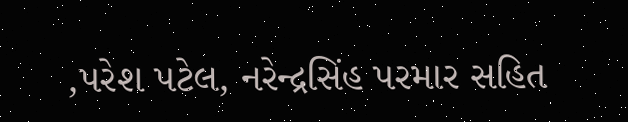,પરેશ પટેલ, નરેન્દ્રસિંહ પરમાર સહિત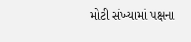મોટી સંખ્યામાં પક્ષના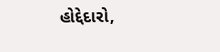હોદ્દેદારો,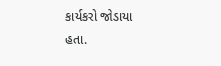કાર્યકરો જોડાયા હતા.